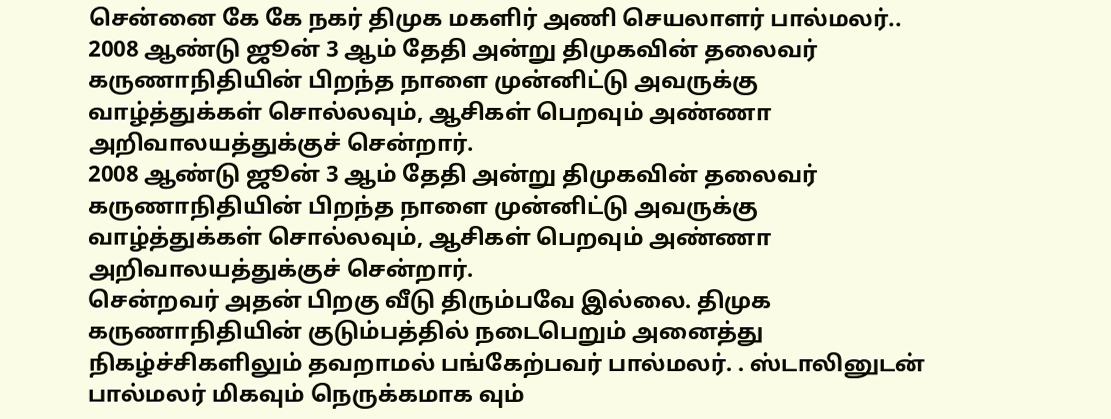சென்னை கே கே நகர் திமுக மகளிர் அணி செயலாளர் பால்மலர்..
2008 ஆண்டு ஜூன் 3 ஆம் தேதி அன்று திமுகவின் தலைவர் கருணாநிதியின் பிறந்த நாளை முன்னிட்டு அவருக்கு வாழ்த்துக்கள் சொல்லவும், ஆசிகள் பெறவும் அண்ணா அறிவாலயத்துக்குச் சென்றார்.
2008 ஆண்டு ஜூன் 3 ஆம் தேதி அன்று திமுகவின் தலைவர் கருணாநிதியின் பிறந்த நாளை முன்னிட்டு அவருக்கு வாழ்த்துக்கள் சொல்லவும், ஆசிகள் பெறவும் அண்ணா அறிவாலயத்துக்குச் சென்றார்.
சென்றவர் அதன் பிறகு வீடு திரும்பவே இல்லை. திமுக கருணாநிதியின் குடும்பத்தில் நடைபெறும் அனைத்து நிகழ்ச்சிகளிலும் தவறாமல் பங்கேற்பவர் பால்மலர். . ஸ்டாலினுடன் பால்மலர் மிகவும் நெருக்கமாக வும்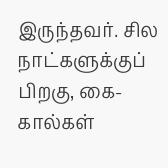இருந்தவர். சில நாட்களுக்குப் பிறகு, கை-கால்கள்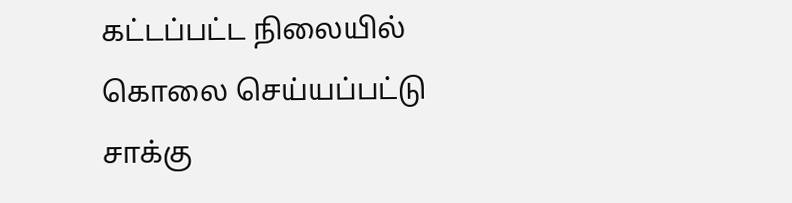கட்டப்பட்ட நிலையில் கொலை செய்யப்பட்டு சாக்கு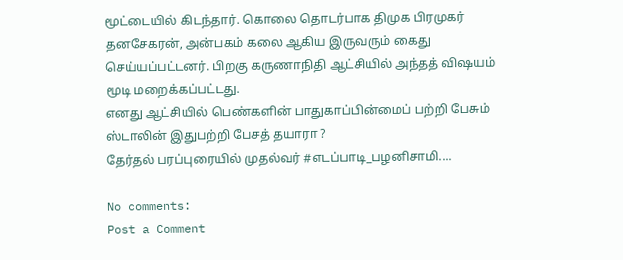மூட்டையில் கிடந்தார். கொலை தொடர்பாக திமுக பிரமுகர் தனசேகரன், அன்பகம் கலை ஆகிய இருவரும் கைது செய்யப்பட்டனர். பிறகு கருணாநிதி ஆட்சியில் அந்தத் விஷயம் மூடி மறைக்கப்பட்டது.
எனது ஆட்சியில் பெண்களின் பாதுகாப்பின்மைப் பற்றி பேசும் ஸ்டாலின் இதுபற்றி பேசத் தயாரா ?
தேர்தல் பரப்புரையில் முதல்வர் #எடப்பாடி_பழனிசாமி....

No comments:
Post a Comment